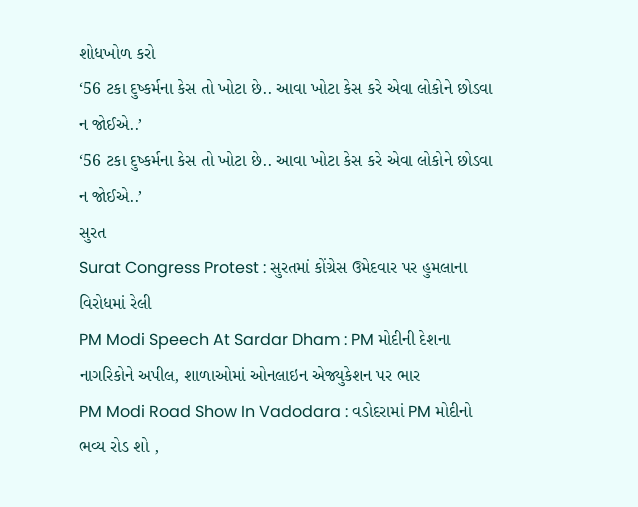શોધખોળ કરો
‘56 ટકા દુષ્કર્મના કેસ તો ખોટા છે.. આવા ખોટા કેસ કરે એવા લોકોને છોડવા ન જોઈએ..’
‘56 ટકા દુષ્કર્મના કેસ તો ખોટા છે.. આવા ખોટા કેસ કરે એવા લોકોને છોડવા ન જોઈએ..’
સુરત
Surat Congress Protest : સુરતમાં કોંગ્રેસ ઉમેદવાર પર હુમલાના વિરોધમાં રેલી
PM Modi Speech At Sardar Dham : PM મોદીની દેશના નાગરિકોને અપીલ, શાળાઓમાં ઓનલાઇન એજ્યુકેશન પર ભાર
PM Modi Road Show In Vadodara : વડોદરામાં PM મોદીનો ભવ્ય રોડ શો ,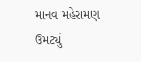માનવ મહેરામણ ઉમટ્યું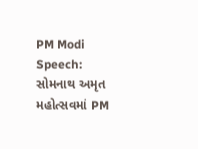PM Modi Speech: સોમનાથ અમૃત મહોત્સવમાં PM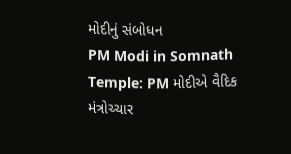મોદીનું સંબોધન
PM Modi in Somnath Temple: PM મોદીએ વૈદિક મંત્રોચ્ચાર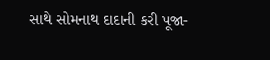સાથે સોમનાથ દાદાની કરી પૂજા-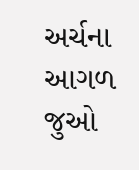અર્ચના
આગળ જુઓ